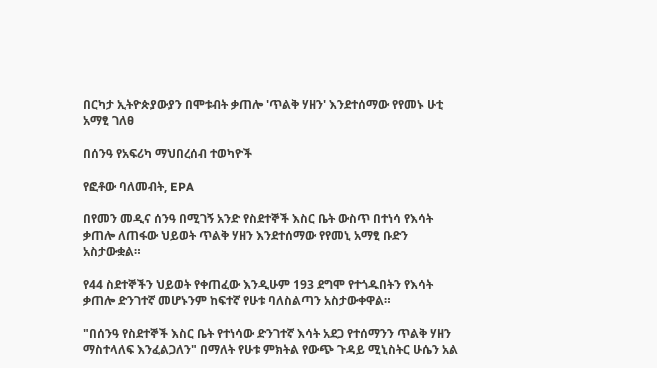በርካታ ኢትዮጵያውያን በሞቱብት ቃጠሎ 'ጥልቅ ሃዘን' እንደተሰማው የየመኑ ሁቲ አማፂ ገለፀ

በሰንዓ የአፍሪካ ማህበረሰብ ተወካዮች

የፎቶው ባለመብት, EPA

በየመን መዲና ሰንዓ በሚገኝ አንድ የስደተኞች እስር ቤት ውስጥ በተነሳ የእሳት ቃጠሎ ለጠፋው ህይወት ጥልቅ ሃዘን እንደተሰማው የየመኒ አማፂ ቡድን አስታውቋል።

የ44 ስደተኞችን ህይወት የቀጠፈው እንዲሁም 193 ደግሞ የተጎዱበትን የእሳት ቃጠሎ ድንገተኛ መሆኑንም ከፍተኛ የሁቱ ባለስልጣን አስታውቀዋል።

"በሰንዓ የስደተኞች እስር ቤት የተነሳው ድንገተኛ እሳት አደጋ የተሰማንን ጥልቅ ሃዘን ማስተላለፍ እንፈልጋለን" በማለት የሁቱ ምክትል የውጭ ጉዳይ ሚኒስትር ሁሴን አል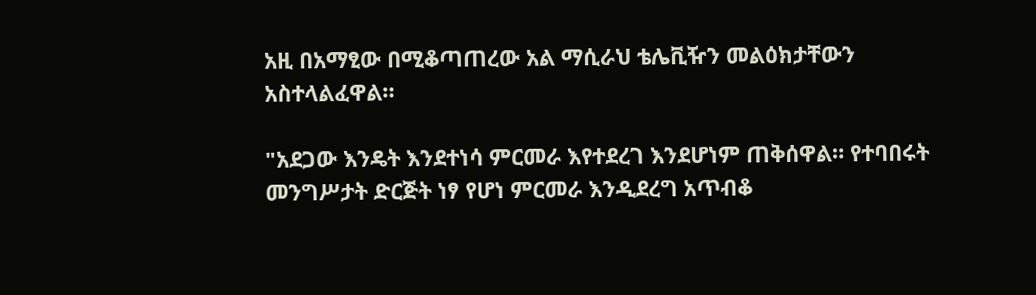አዚ በአማፂው በሚቆጣጠረው አል ማሲራህ ቴሌቪዥን መልዕክታቸውን አስተላልፈዋል።

"አደጋው እንዴት እንደተነሳ ምርመራ እየተደረገ እንደሆነም ጠቅሰዋል። የተባበሩት መንግሥታት ድርጅት ነፃ የሆነ ምርመራ እንዲደረግ አጥብቆ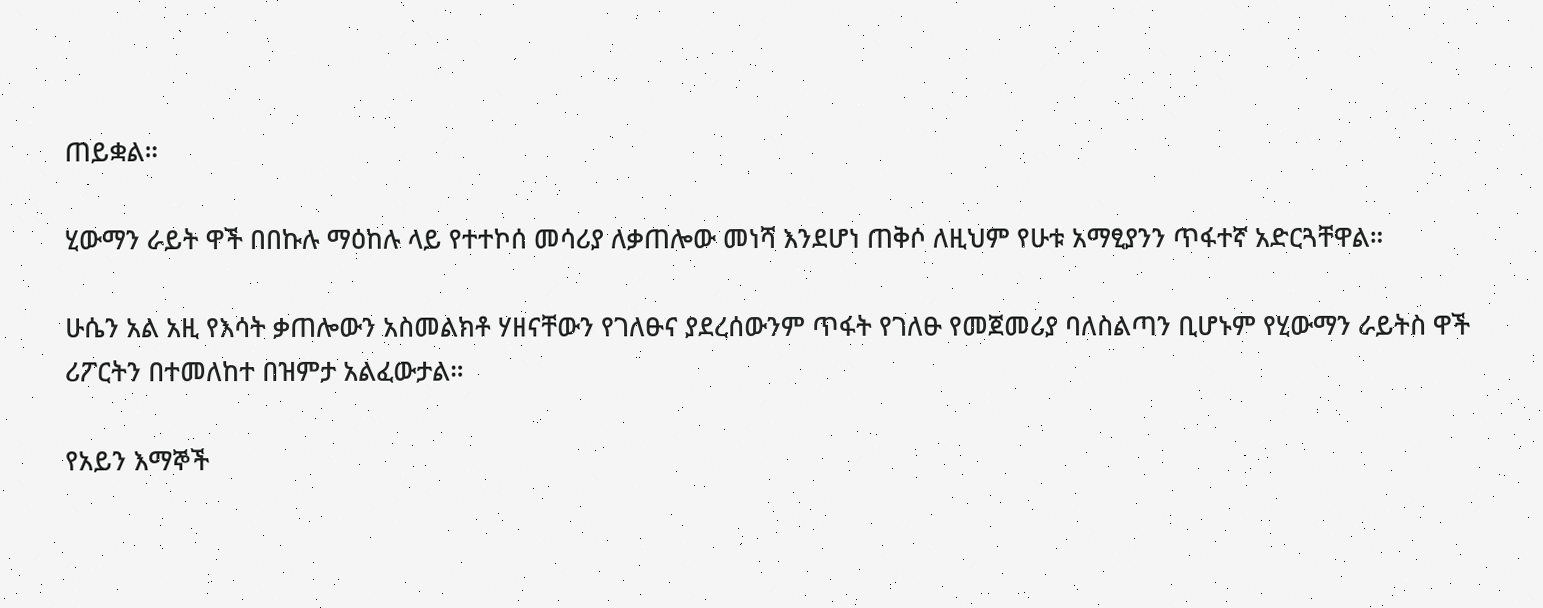ጠይቋል።

ሂውማን ራይት ዋች በበኩሉ ማዕከሉ ላይ የተተኮሰ መሳሪያ ለቃጠሎው መነሻ እንደሆነ ጠቅሶ ለዚህም የሁቱ አማፂያንን ጥፋተኛ አድርጓቸዋል።

ሁሴን አል አዚ የእሳት ቃጠሎውን አስመልክቶ ሃዘናቸውን የገለፁና ያደረሰውንም ጥፋት የገለፁ የመጀመሪያ ባለስልጣን ቢሆኑም የሂውማን ራይትስ ዋች ሪፖርትን በተመለከተ በዝምታ አልፈውታል።

የአይን እማኞች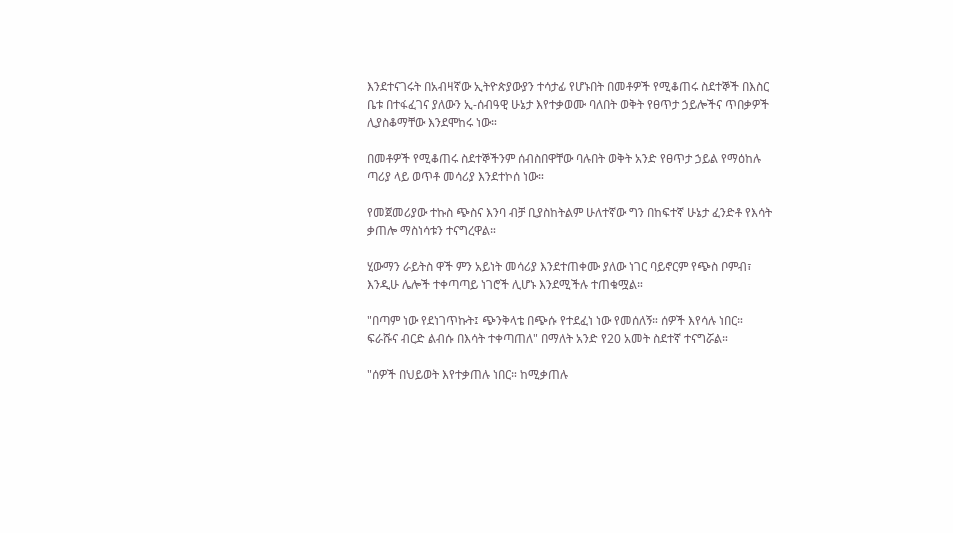እንደተናገሩት በአብዛኛው ኢትዮጵያውያን ተሳታፊ የሆኑበት በመቶዎች የሚቆጠሩ ስደተኞች በእስር ቤቱ በተፋፈገና ያለውን ኢ-ሰብዓዊ ሁኔታ እየተቃወሙ ባለበት ወቅት የፀጥታ ኃይሎችና ጥበቃዎች ሊያስቆማቸው እንደሞከሩ ነው።

በመቶዎች የሚቆጠሩ ስደተኞችንም ሰብስበዋቸው ባሉበት ወቅት አንድ የፀጥታ ኃይል የማዕከሉ ጣሪያ ላይ ወጥቶ መሳሪያ እንደተኮሰ ነው።

የመጀመሪያው ተኩስ ጭስና እንባ ብቻ ቢያስከትልም ሁለተኛው ግን በከፍተኛ ሁኔታ ፈንድቶ የእሳት ቃጠሎ ማስነሳቱን ተናግረዋል።

ሂውማን ራይትስ ዋች ምን አይነት መሳሪያ እንደተጠቀሙ ያለው ነገር ባይኖርም የጭስ ቦምብ፣ እንዲሁ ሌሎች ተቀጣጣይ ነገሮች ሊሆኑ እንደሚችሉ ተጠቁሟል።

"በጣም ነው የደነገጥኩት፤ ጭንቅላቴ በጭሱ የተደፈነ ነው የመሰለኝ። ሰዎች እየሳሉ ነበር። ፍራሹና ብርድ ልብሱ በእሳት ተቀጣጠለ" በማለት አንድ የ20 አመት ስደተኛ ተናግሯል።

"ሰዎች በህይወት እየተቃጠሉ ነበር። ከሚቃጠሉ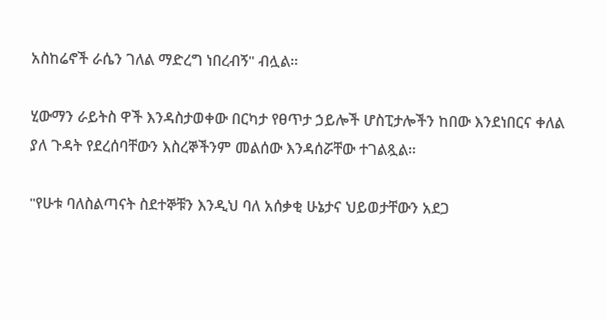አስከሬኖች ራሴን ገለል ማድረግ ነበረብኝ" ብሏል።

ሂውማን ራይትስ ዋች እንዳስታወቀው በርካታ የፀጥታ ኃይሎች ሆስፒታሎችን ከበው እንደነበርና ቀለል ያለ ጉዳት የደረሰባቸውን እስረኞችንም መልሰው እንዳሰሯቸው ተገልጿል።

"የሁቱ ባለስልጣናት ስደተኞቹን እንዲህ ባለ አሰቃቂ ሁኔታና ህይወታቸውን አደጋ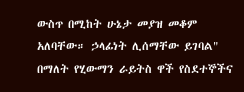ውስጥ በሚከት ሁኔታ መያዝ መቆም አለባቸው። ኃላፊነት ሊሰማቸው ይገባል" በማለት የሂውማን ራይትስ ዋች የስደተኞችና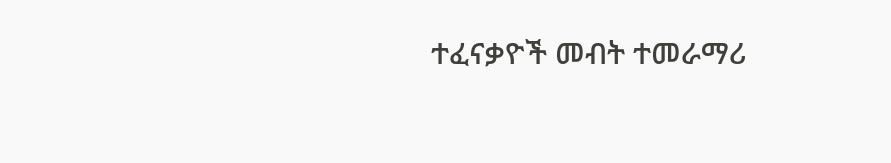ተፈናቃዮች መብት ተመራማሪ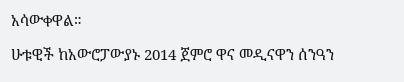አሳውቀዋል።

ሁቱዊች ከአውሮፓውያኑ 2014 ጀምሮ ዋና መዲናዋን ሰንዓን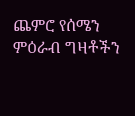ጨምሮ የሰሜን ምዕራብ ግዛቶችን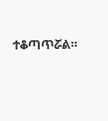ተቆጣጥሯል።